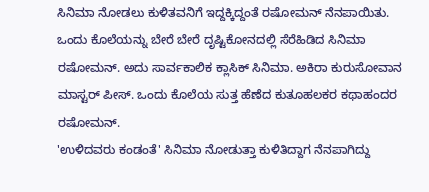ಸಿನಿಮಾ ನೋಡಲು ಕುಳಿತವನಿಗೆ ಇದ್ದಕ್ಕಿದ್ದಂತೆ ರಷೋಮನ್ ನೆನಪಾಯಿತು. ಒಂದು ಕೊಲೆಯನ್ನು ಬೇರೆ ಬೇರೆ ದೃಷ್ಟಿಕೋನದಲ್ಲಿ ಸೆರೆಹಿಡಿದ ಸಿನಿಮಾ ರಷೋಮನ್. ಅದು ಸಾರ್ವಕಾಲಿಕ ಕ್ಲಾಸಿಕ್ ಸಿನಿಮಾ. ಅಕಿರಾ ಕುರುಸೋವಾನ ಮಾಸ್ಟರ್ ಪೀಸ್. ಒಂದು ಕೊಲೆಯ ಸುತ್ತ ಹೆಣೆದ ಕುತೂಹಲಕರ ಕಥಾಹಂದರ ರಷೋಮನ್.
'ಉಳಿದವರು ಕಂಡಂತೆ' ಸಿನಿಮಾ ನೋಡುತ್ತಾ ಕುಳಿತಿದ್ದಾಗ ನೆನಪಾಗಿದ್ದು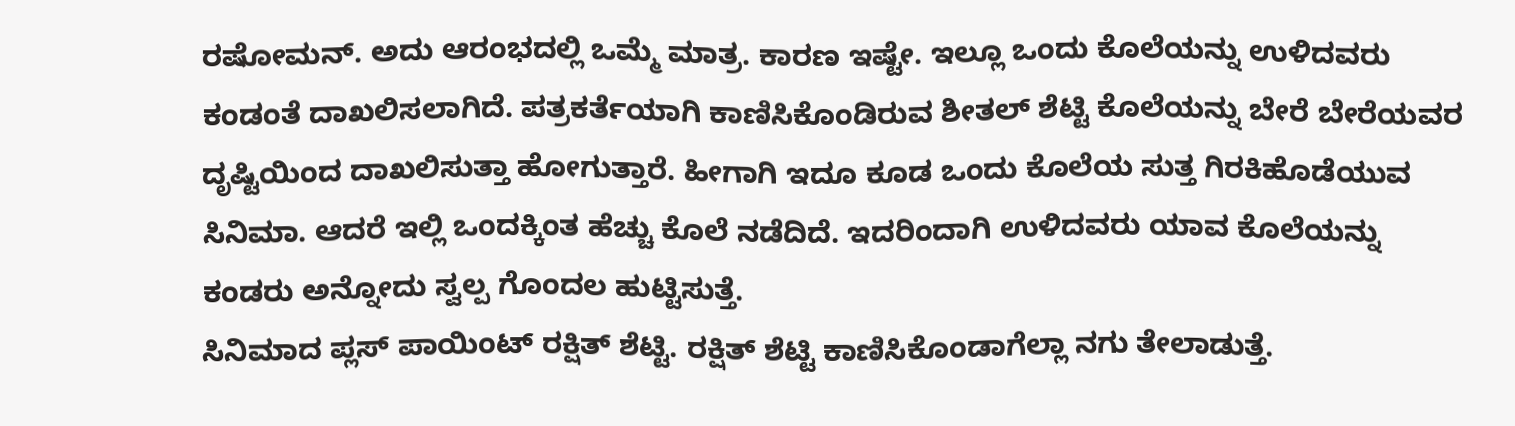ರಷೋಮನ್. ಅದು ಆರಂಭದಲ್ಲಿ ಒಮ್ಮೆ ಮಾತ್ರ. ಕಾರಣ ಇಷ್ಟೇ. ಇಲ್ಲೂ ಒಂದು ಕೊಲೆಯನ್ನು ಉಳಿದವರು ಕಂಡಂತೆ ದಾಖಲಿಸಲಾಗಿದೆ. ಪತ್ರಕರ್ತೆಯಾಗಿ ಕಾಣಿಸಿಕೊಂಡಿರುವ ಶೀತಲ್ ಶೆಟ್ಟಿ ಕೊಲೆಯನ್ನು ಬೇರೆ ಬೇರೆಯವರ ದೃಷ್ಟಿಯಿಂದ ದಾಖಲಿಸುತ್ತಾ ಹೋಗುತ್ತಾರೆ. ಹೀಗಾಗಿ ಇದೂ ಕೂಡ ಒಂದು ಕೊಲೆಯ ಸುತ್ತ ಗಿರಕಿಹೊಡೆಯುವ ಸಿನಿಮಾ. ಆದರೆ ಇಲ್ಲಿ ಒಂದಕ್ಕಿಂತ ಹೆಚ್ಚು ಕೊಲೆ ನಡೆದಿದೆ. ಇದರಿಂದಾಗಿ ಉಳಿದವರು ಯಾವ ಕೊಲೆಯನ್ನು ಕಂಡರು ಅನ್ನೋದು ಸ್ವಲ್ಪ ಗೊಂದಲ ಹುಟ್ಟಿಸುತ್ತೆ.
ಸಿನಿಮಾದ ಪ್ಲಸ್ ಪಾಯಿಂಟ್ ರಕ್ಷಿತ್ ಶೆಟ್ಟಿ. ರಕ್ಷಿತ್ ಶೆಟ್ಟಿ ಕಾಣಿಸಿಕೊಂಡಾಗೆಲ್ಲಾ ನಗು ತೇಲಾಡುತ್ತೆ.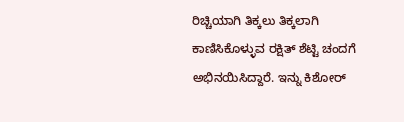ರಿಚ್ಚಿಯಾಗಿ ತಿಕ್ಕಲು ತಿಕ್ಕಲಾಗಿ ಕಾಣಿಸಿಕೊಳ್ಳುವ ರಕ್ಷಿತ್ ಶೆಟ್ಟಿ ಚಂದಗೆ ಅಭಿನಯಿಸಿದ್ದಾರೆ. ಇನ್ನು ಕಿಶೋರ್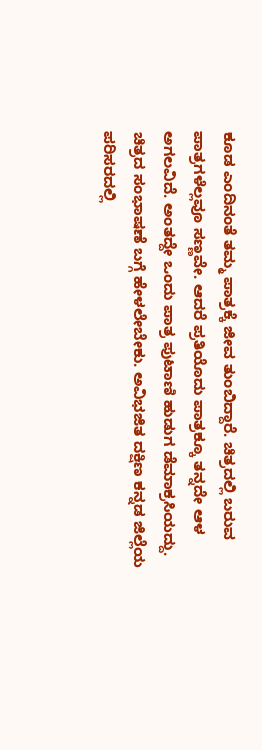ಕೂಡ ಎಂದಿನಂತೆ ತಮ್ಮ ಪಾತ್ರಕ್ಕೆ ಜೀವ ತುಂಬಿದ್ದಾರೆ. ಚಿತ್ರದಲ್ಲಿ ಬರುವ ಪಾತ್ರಗಳೆಲ್ಲವೂ ಸಣ್ಣವೇ. ಆದರೆ ಪ್ರತಿಯೊದು ಪಾತ್ರಕ್ಕೂ ತನ್ನದೇ ಆಳ ಅಗಲವಿದೆ. ಅಂತದ್ದೇ ಒಂದು ಪಾತ್ರ ಪುಟಾಣಿ ಹುಡುಗ ಡೆಮಾಕ್ರಸಿಯದ್ದು.
ಚಿತ್ರದ ಸಂಭಾಷಣೆ ಬಗ್ಗೆ ಹೇಳಲೇಬೇಕು. ಅವಿಭಜಿತ ದಕ್ಷಿಣ ಕನ್ನಡ ಜಿಲ್ಲೆಯ ಪರಿಸರದಲ್ಲಿ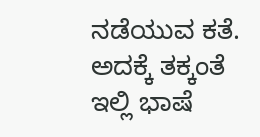ನಡೆಯುವ ಕತೆ. ಅದಕ್ಕೆ ತಕ್ಕಂತೆ ಇಲ್ಲಿ ಭಾಷೆ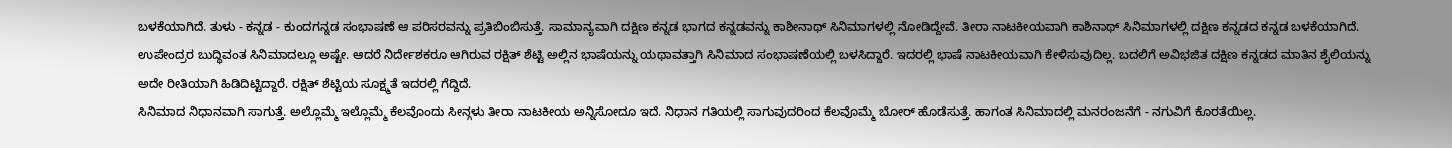ಬಳಕೆಯಾಗಿದೆ. ತುಳು - ಕನ್ನಡ - ಕುಂದಗನ್ನಡ ಸಂಭಾಷಣೆ ಆ ಪರಿಸರವನ್ನು ಪ್ರತಿಬಿಂಬಿಸುತ್ತೆ. ಸಾಮಾನ್ಯವಾಗಿ ದಕ್ಷಿಣ ಕನ್ನಡ ಭಾಗದ ಕನ್ನಡವನ್ನು ಕಾಶೀನಾಥ್ ಸಿನಿಮಾಗಳಲ್ಲಿ ನೋಡಿದ್ದೇವೆ. ತೀರಾ ನಾಟಕೀಯವಾಗಿ ಕಾಶಿನಾಥ್ ಸಿನಿಮಾಗಳಲ್ಲಿ ದಕ್ಷಿಣ ಕನ್ನಡದ ಕನ್ನಡ ಬಳಕೆಯಾಗಿದೆ. ಉಪೇಂದ್ರರ ಬುದ್ಧಿವಂತ ಸಿನಿಮಾದಲ್ಲೂ ಅಷ್ಟೇ. ಆದರೆ ನಿರ್ದೇಶಕರೂ ಆಗಿರುವ ರಕ್ಷಿತ್ ಶೆಟ್ಟಿ ಅಲ್ಲಿನ ಭಾಷೆಯನ್ನು ಯಥಾವತ್ತಾಗಿ ಸಿನಿಮಾದ ಸಂಭಾಷಣೆಯಲ್ಲಿ ಬಳಸಿದ್ದಾರೆ. ಇದರಲ್ಲಿ ಭಾಷೆ ನಾಟಕೀಯವಾಗಿ ಕೇಳಿಸುವುದಿಲ್ಲ. ಬದಲಿಗೆ ಅವಿಭಜಿತ ದಕ್ಷಿಣ ಕನ್ನಡದ ಮಾತಿನ ಶೈಲಿಯನ್ನು ಅದೇ ರೀತಿಯಾಗಿ ಹಿಡಿದಿಟ್ಟಿದ್ದಾರೆ. ರಕ್ಷಿತ್ ಶೆಟ್ಟಿಯ ಸೂಕ್ಷ್ಮತೆ ಇದರಲ್ಲಿ ಗೆದ್ದಿದೆ.
ಸಿನಿಮಾದ ನಿಧಾನವಾಗಿ ಸಾಗುತ್ತೆ. ಅಲ್ಲೊಮ್ಮೆ ಇಲ್ಲೊಮ್ಮೆ ಕೆಲವೊಂದು ಸೀನ್ಗಳು ತೀರಾ ನಾಟಕೀಯ ಅನ್ನಿಸೋದೂ ಇದೆ. ನಿಧಾನ ಗತಿಯಲ್ಲಿ ಸಾಗುವುದರಿಂದ ಕೆಲವೊಮ್ಮೆ ಬೋರ್ ಹೊಡೆಸುತ್ತೆ. ಹಾಗಂತ ಸಿನಿಮಾದಲ್ಲಿ ಮನರಂಜನೆಗೆ - ನಗುವಿಗೆ ಕೊರತೆಯಿಲ್ಲ.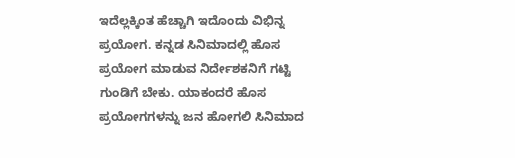ಇದೆಲ್ಲಕ್ಕಿಂತ ಹೆಚ್ಚಾಗಿ ಇದೊಂದು ವಿಭಿನ್ನ ಪ್ರಯೋಗ. ಕನ್ನಡ ಸಿನಿಮಾದಲ್ಲಿ ಹೊಸ ಪ್ರಯೋಗ ಮಾಡುವ ನಿರ್ದೇಶಕನಿಗೆ ಗಟ್ಟಿ ಗುಂಡಿಗೆ ಬೇಕು. ಯಾಕಂದರೆ ಹೊಸ ಪ್ರಯೋಗಗಳನ್ನು ಜನ ಹೋಗಲಿ ಸಿನಿಮಾದ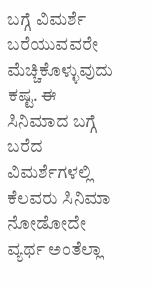ಬಗ್ಗೆ ವಿಮರ್ಶೆ ಬರೆಯುವವರೇ ಮೆಚ್ಚಿಕೊಳ್ಳುವುದು ಕಷ್ಟ. ಈ ಸಿನಿಮಾದ ಬಗ್ಗೆ ಬರೆದ ವಿಮರ್ಶೆಗಳಲ್ಲಿ ಕೆಲವರು ಸಿನಿಮಾ ನೋಡೋದೇ ವ್ಯರ್ಥ ಅಂತೆಲ್ಲಾ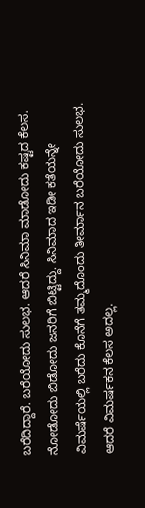ಬರೆದಿದ್ದಾರೆ. ಬರೆಯೋದು ಸುಲಭ. ಆದರೆ ಸಿನಿಮಾ ಮಾಡೋದು ಕಷ್ಟದ ಕೆಲಸ. ನೋಡೋದು ಬಿಡೋದು ಜನರಿಗೆ ಬಿಟ್ಟಿದ್ದು. ಸಿನಿಮಾದ ಇಡೀ ಕತೆಯನ್ನೇ ವಿಮರ್ಷೆಯಲ್ಲಿ ಬರೆದು ಕೊನೆಗೆ ತಮ್ಮದೊಂದು ತೀರ್ಮಾನ ಬರೆಯೋದು ಸುಲಭ. ಆದರೆ ವಿಮರ್ಷಕನ ಕೆಲಸ ಅದಲ್ಲ.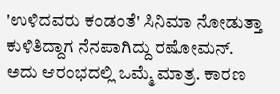'ಉಳಿದವರು ಕಂಡಂತೆ' ಸಿನಿಮಾ ನೋಡುತ್ತಾ ಕುಳಿತಿದ್ದಾಗ ನೆನಪಾಗಿದ್ದು ರಷೋಮನ್. ಅದು ಆರಂಭದಲ್ಲಿ ಒಮ್ಮೆ ಮಾತ್ರ. ಕಾರಣ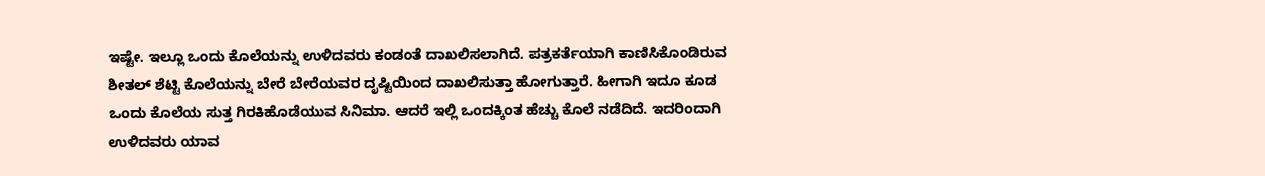ಇಷ್ಟೇ. ಇಲ್ಲೂ ಒಂದು ಕೊಲೆಯನ್ನು ಉಳಿದವರು ಕಂಡಂತೆ ದಾಖಲಿಸಲಾಗಿದೆ. ಪತ್ರಕರ್ತೆಯಾಗಿ ಕಾಣಿಸಿಕೊಂಡಿರುವ ಶೀತಲ್ ಶೆಟ್ಟಿ ಕೊಲೆಯನ್ನು ಬೇರೆ ಬೇರೆಯವರ ದೃಷ್ಟಿಯಿಂದ ದಾಖಲಿಸುತ್ತಾ ಹೋಗುತ್ತಾರೆ. ಹೀಗಾಗಿ ಇದೂ ಕೂಡ ಒಂದು ಕೊಲೆಯ ಸುತ್ತ ಗಿರಕಿಹೊಡೆಯುವ ಸಿನಿಮಾ. ಆದರೆ ಇಲ್ಲಿ ಒಂದಕ್ಕಿಂತ ಹೆಚ್ಚು ಕೊಲೆ ನಡೆದಿದೆ. ಇದರಿಂದಾಗಿ ಉಳಿದವರು ಯಾವ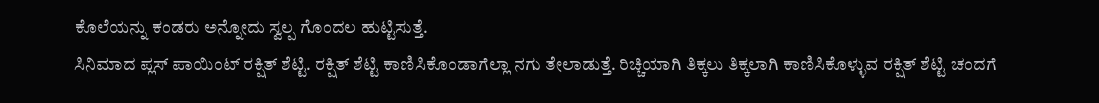ಕೊಲೆಯನ್ನು ಕಂಡರು ಅನ್ನೋದು ಸ್ವಲ್ಪ ಗೊಂದಲ ಹುಟ್ಟಿಸುತ್ತೆ.
ಸಿನಿಮಾದ ಪ್ಲಸ್ ಪಾಯಿಂಟ್ ರಕ್ಷಿತ್ ಶೆಟ್ಟಿ. ರಕ್ಷಿತ್ ಶೆಟ್ಟಿ ಕಾಣಿಸಿಕೊಂಡಾಗೆಲ್ಲಾ ನಗು ತೇಲಾಡುತ್ತೆ. ರಿಚ್ಚಿಯಾಗಿ ತಿಕ್ಕಲು ತಿಕ್ಕಲಾಗಿ ಕಾಣಿಸಿಕೊಳ್ಳುವ ರಕ್ಷಿತ್ ಶೆಟ್ಟಿ ಚಂದಗೆ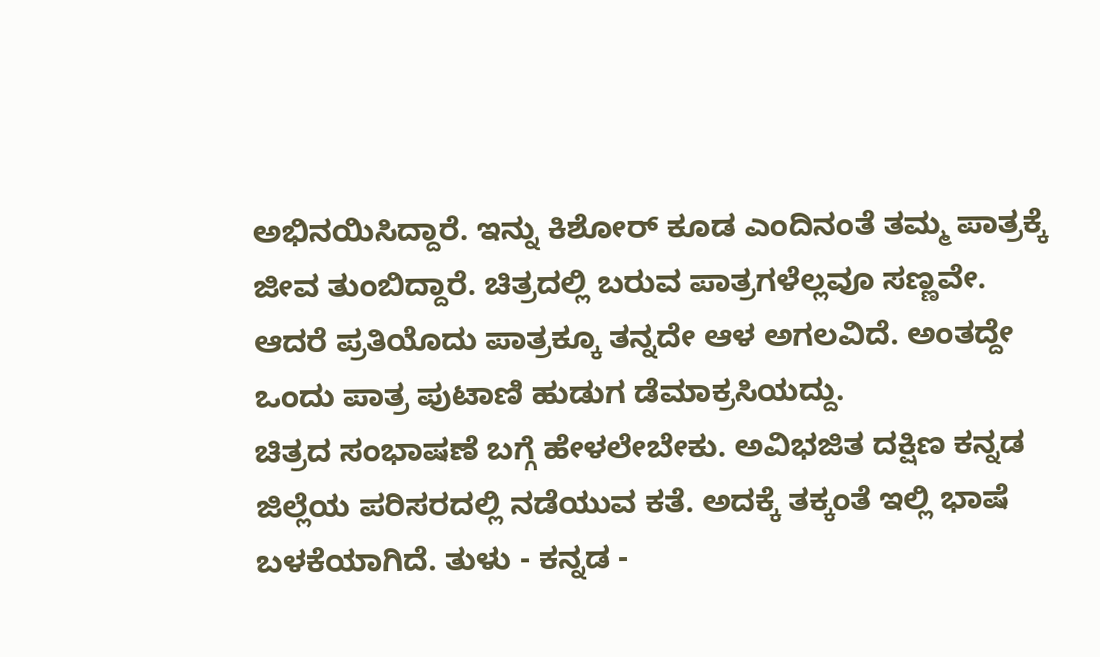ಅಭಿನಯಿಸಿದ್ದಾರೆ. ಇನ್ನು ಕಿಶೋರ್ ಕೂಡ ಎಂದಿನಂತೆ ತಮ್ಮ ಪಾತ್ರಕ್ಕೆ ಜೀವ ತುಂಬಿದ್ದಾರೆ. ಚಿತ್ರದಲ್ಲಿ ಬರುವ ಪಾತ್ರಗಳೆಲ್ಲವೂ ಸಣ್ಣವೇ. ಆದರೆ ಪ್ರತಿಯೊದು ಪಾತ್ರಕ್ಕೂ ತನ್ನದೇ ಆಳ ಅಗಲವಿದೆ. ಅಂತದ್ದೇ ಒಂದು ಪಾತ್ರ ಪುಟಾಣಿ ಹುಡುಗ ಡೆಮಾಕ್ರಸಿಯದ್ದು.
ಚಿತ್ರದ ಸಂಭಾಷಣೆ ಬಗ್ಗೆ ಹೇಳಲೇಬೇಕು. ಅವಿಭಜಿತ ದಕ್ಷಿಣ ಕನ್ನಡ ಜಿಲ್ಲೆಯ ಪರಿಸರದಲ್ಲಿ ನಡೆಯುವ ಕತೆ. ಅದಕ್ಕೆ ತಕ್ಕಂತೆ ಇಲ್ಲಿ ಭಾಷೆ ಬಳಕೆಯಾಗಿದೆ. ತುಳು - ಕನ್ನಡ -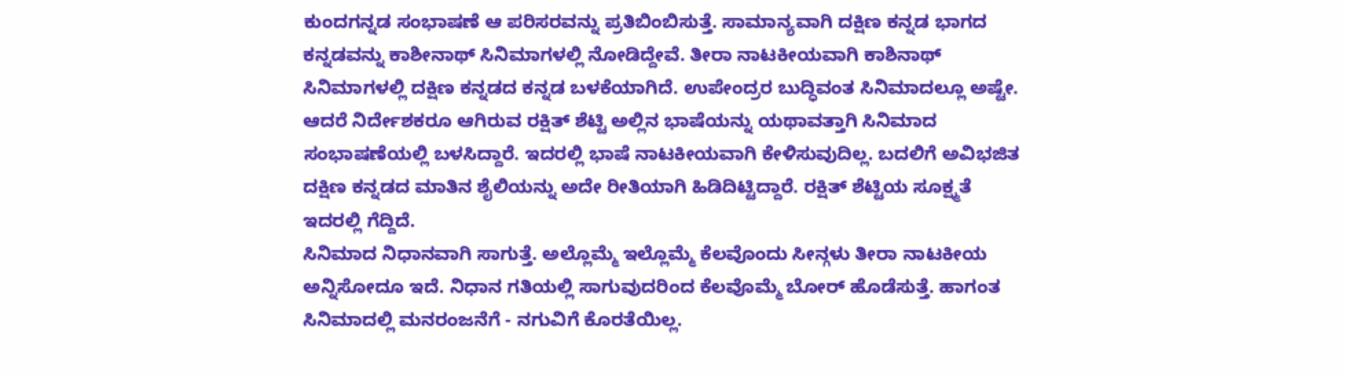ಕುಂದಗನ್ನಡ ಸಂಭಾಷಣೆ ಆ ಪರಿಸರವನ್ನು ಪ್ರತಿಬಿಂಬಿಸುತ್ತೆ. ಸಾಮಾನ್ಯವಾಗಿ ದಕ್ಷಿಣ ಕನ್ನಡ ಭಾಗದ ಕನ್ನಡವನ್ನು ಕಾಶೀನಾಥ್ ಸಿನಿಮಾಗಳಲ್ಲಿ ನೋಡಿದ್ದೇವೆ. ತೀರಾ ನಾಟಕೀಯವಾಗಿ ಕಾಶಿನಾಥ್ ಸಿನಿಮಾಗಳಲ್ಲಿ ದಕ್ಷಿಣ ಕನ್ನಡದ ಕನ್ನಡ ಬಳಕೆಯಾಗಿದೆ. ಉಪೇಂದ್ರರ ಬುದ್ಧಿವಂತ ಸಿನಿಮಾದಲ್ಲೂ ಅಷ್ಟೇ. ಆದರೆ ನಿರ್ದೇಶಕರೂ ಆಗಿರುವ ರಕ್ಷಿತ್ ಶೆಟ್ಟಿ ಅಲ್ಲಿನ ಭಾಷೆಯನ್ನು ಯಥಾವತ್ತಾಗಿ ಸಿನಿಮಾದ ಸಂಭಾಷಣೆಯಲ್ಲಿ ಬಳಸಿದ್ದಾರೆ. ಇದರಲ್ಲಿ ಭಾಷೆ ನಾಟಕೀಯವಾಗಿ ಕೇಳಿಸುವುದಿಲ್ಲ. ಬದಲಿಗೆ ಅವಿಭಜಿತ ದಕ್ಷಿಣ ಕನ್ನಡದ ಮಾತಿನ ಶೈಲಿಯನ್ನು ಅದೇ ರೀತಿಯಾಗಿ ಹಿಡಿದಿಟ್ಟಿದ್ದಾರೆ. ರಕ್ಷಿತ್ ಶೆಟ್ಟಿಯ ಸೂಕ್ಷ್ಮತೆ ಇದರಲ್ಲಿ ಗೆದ್ದಿದೆ.
ಸಿನಿಮಾದ ನಿಧಾನವಾಗಿ ಸಾಗುತ್ತೆ. ಅಲ್ಲೊಮ್ಮೆ ಇಲ್ಲೊಮ್ಮೆ ಕೆಲವೊಂದು ಸೀನ್ಗಳು ತೀರಾ ನಾಟಕೀಯ ಅನ್ನಿಸೋದೂ ಇದೆ. ನಿಧಾನ ಗತಿಯಲ್ಲಿ ಸಾಗುವುದರಿಂದ ಕೆಲವೊಮ್ಮೆ ಬೋರ್ ಹೊಡೆಸುತ್ತೆ. ಹಾಗಂತ ಸಿನಿಮಾದಲ್ಲಿ ಮನರಂಜನೆಗೆ - ನಗುವಿಗೆ ಕೊರತೆಯಿಲ್ಲ.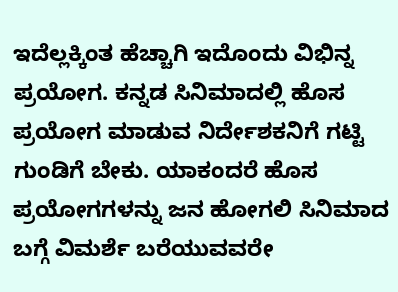ಇದೆಲ್ಲಕ್ಕಿಂತ ಹೆಚ್ಚಾಗಿ ಇದೊಂದು ವಿಭಿನ್ನ ಪ್ರಯೋಗ. ಕನ್ನಡ ಸಿನಿಮಾದಲ್ಲಿ ಹೊಸ ಪ್ರಯೋಗ ಮಾಡುವ ನಿರ್ದೇಶಕನಿಗೆ ಗಟ್ಟಿ ಗುಂಡಿಗೆ ಬೇಕು. ಯಾಕಂದರೆ ಹೊಸ ಪ್ರಯೋಗಗಳನ್ನು ಜನ ಹೋಗಲಿ ಸಿನಿಮಾದ ಬಗ್ಗೆ ವಿಮರ್ಶೆ ಬರೆಯುವವರೇ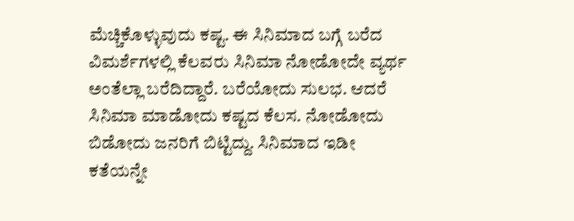ಮೆಚ್ಚಿಕೊಳ್ಳುವುದು ಕಷ್ಟ. ಈ ಸಿನಿಮಾದ ಬಗ್ಗೆ ಬರೆದ ವಿಮರ್ಶೆಗಳಲ್ಲಿ ಕೆಲವರು ಸಿನಿಮಾ ನೋಡೋದೇ ವ್ಯರ್ಥ ಅಂತೆಲ್ಲಾ ಬರೆದಿದ್ದಾರೆ. ಬರೆಯೋದು ಸುಲಭ. ಆದರೆ ಸಿನಿಮಾ ಮಾಡೋದು ಕಷ್ಟದ ಕೆಲಸ. ನೋಡೋದು ಬಿಡೋದು ಜನರಿಗೆ ಬಿಟ್ಟಿದ್ದು. ಸಿನಿಮಾದ ಇಡೀ ಕತೆಯನ್ನೇ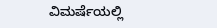ವಿಮರ್ಷೆಯಲ್ಲಿ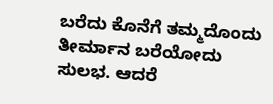ಬರೆದು ಕೊನೆಗೆ ತಮ್ಮದೊಂದು ತೀರ್ಮಾನ ಬರೆಯೋದು ಸುಲಭ. ಆದರೆ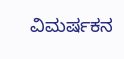ವಿಮರ್ಷಕನ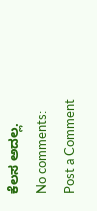ಕೆಲಸ ಅದಲ್ಲ.
No comments:
Post a Comment